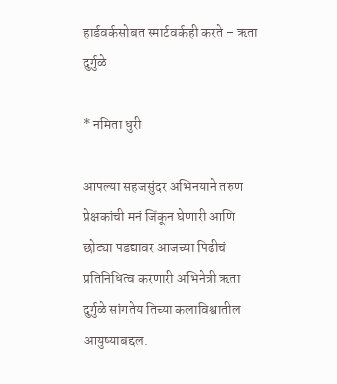हार्डवर्कसोबत स्मार्टवर्कही करते – ऋता दुर्गुळे

* नमिता धुरी

आपल्या सहजसुंदर अभिनयाने तरुण प्रेक्षकांची मनं जिंकून घेणारी आणि छोट्या पडद्यावर आजच्या पिढीचं प्रतिनिधित्व करणारी अभिनेत्री ऋता दुर्गुळे सांगतेय तिच्या कलाविश्वातील आयुष्याबद्दल.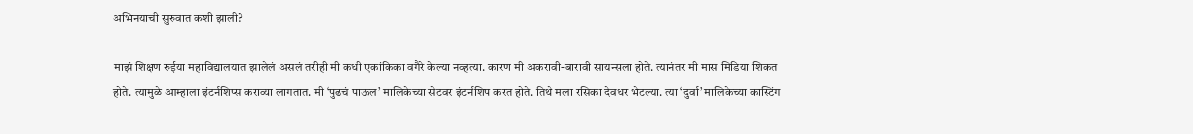अभिनयाची सुरुवात कशी झाली?

माझं शिक्षण रुईया महाविद्यालयात झालेलं असलं तरीही मी कधी एकांकिका वगैरे केल्या नव्हत्या. कारण मी अकरावी-बारावी सायन्सला होते. त्यानंतर मी मास मिडिया शिकत होते. त्यामुळे आम्हाला इंटर्नशिप्स कराव्या लागतात. मी ‘पुढचं पाऊल’ मालिकेच्या सेटवर इंटर्नशिप करत होते. तिथे मला रसिका देवधर भेटल्या. त्या ‘दुर्वा’ मालिकेच्या कास्टिंग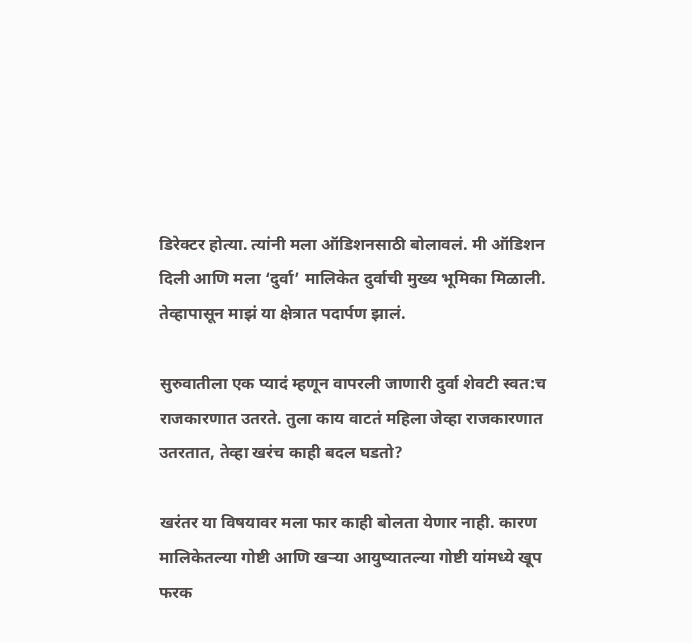डिरेक्टर होत्या. त्यांनी मला ऑडिशनसाठी बोलावलं. मी ऑडिशन दिली आणि मला ‘दुर्वा’ मालिकेत दुर्वाची मुख्य भूमिका मिळाली. तेव्हापासून माझं या क्षेत्रात पदार्पण झालं.

सुरुवातीला एक प्यादं म्हणून वापरली जाणारी दुर्वा शेवटी स्वत:च राजकारणात उतरते. तुला काय वाटतं महिला जेव्हा राजकारणात उतरतात, तेव्हा खरंच काही बदल घडतो?

खरंतर या विषयावर मला फार काही बोलता येणार नाही. कारण मालिकेतल्या गोष्टी आणि खऱ्या आयुष्यातल्या गोष्टी यांमध्ये खूप फरक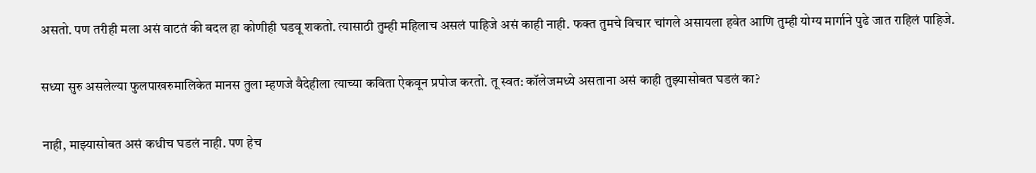असतो. पण तरीही मला असं वाटतं की बदल हा कोणीही घडवू शकतो. त्यासाठी तुम्ही महिलाच असलं पाहिजे असं काही नाही. फक्त तुमचे विचार चांगले असायला हवेत आणि तुम्ही योग्य मार्गाने पुढे जात राहिलं पाहिजे.

सध्या सुरु असलेल्या फुलपाखरुमालिकेत मानस तुला म्हणजे वैदेहीला त्याच्या कविता ऐकवून प्रपोज करतो. तू स्वत: कॉलेजमध्ये असताना असं काही तुझ्यासोबत घडलं का?

नाही, माझ्यासोबत असं कधीच घडलं नाही. पण हेच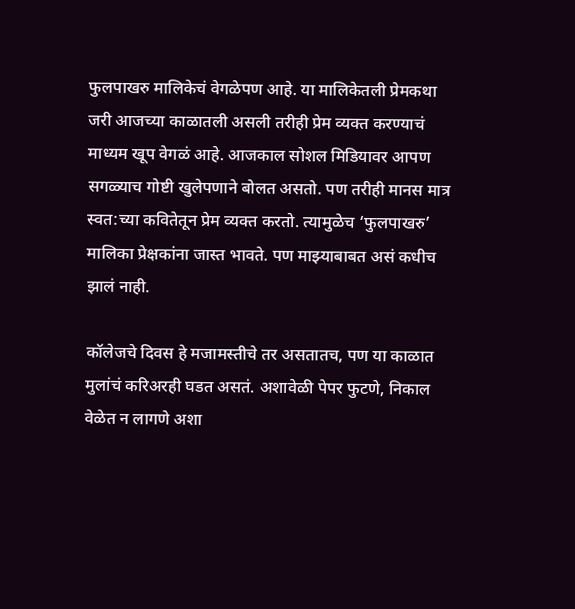फुलपाखरु मालिकेचं वेगळेपण आहे. या मालिकेतली प्रेमकथा जरी आजच्या काळातली असली तरीही प्रेम व्यक्त करण्याचं माध्यम खूप वेगळं आहे. आजकाल सोशल मिडियावर आपण सगळ्याच गोष्टी खुलेपणाने बोलत असतो. पण तरीही मानस मात्र स्वत:च्या कवितेतून प्रेम व्यक्त करतो. त्यामुळेच ‘फुलपाखरु’ मालिका प्रेक्षकांना जास्त भावते. पण माझ्याबाबत असं कधीच झालं नाही.

कॉलेजचे दिवस हे मजामस्तीचे तर असतातच, पण या काळात मुलांचं करिअरही घडत असतं. अशावेळी पेपर फुटणे, निकाल वेळेत न लागणे अशा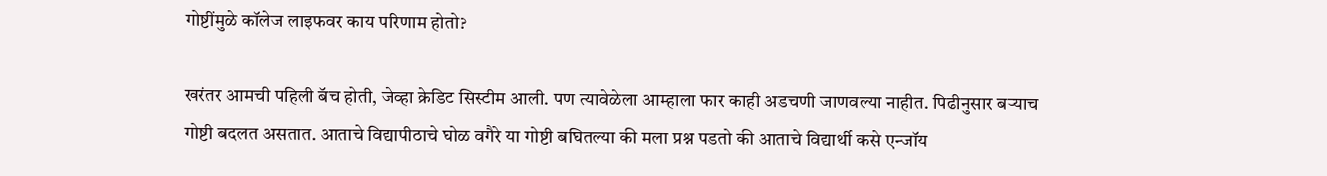गोष्टींमुळे कॉलेज लाइफवर काय परिणाम होतो?

खरंतर आमची पहिली बॅच होती, जेव्हा क्रेडिट सिस्टीम आली. पण त्यावेळेला आम्हाला फार काही अडचणी जाणवल्या नाहीत. पिढीनुसार बऱ्याच गोष्टी बदलत असतात. आताचे विद्यापीठाचे घोळ वगैरे या गोष्टी बघितल्या की मला प्रश्न पडतो की आताचे विद्यार्थी कसे एन्जॉय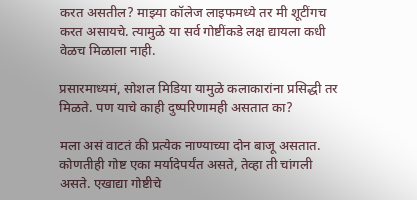करत असतील? माझ्या कॉलेज लाइफमध्ये तर मी शूटींगच करत असायचे. त्यामुळे या सर्व गोष्टींकडे लक्ष द्यायला कधी वेळच मिळाला नाही.

प्रसारमाध्यमं, सोशल मिडिया यामुळे कलाकारांना प्रसिद्धी तर मिळते. पण याचे काही दुष्परिणामही असतात का?

मला असं वाटतं की प्रत्येक नाण्याच्या दोन बाजू असतात. कोणतीही गोष्ट एका मर्यादेपर्यंत असते, तेव्हा ती चांगली असते. एखाद्या गोष्टीचे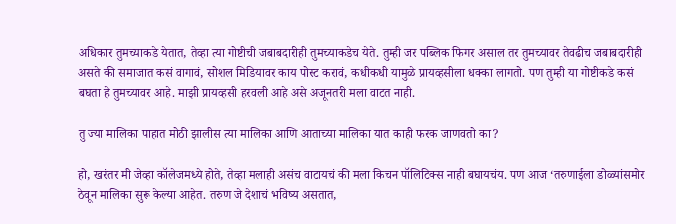अधिकार तुमच्याकडे येतात, तेव्हा त्या गोष्टीची जबाबदारीही तुमच्याकडेच येते. तुम्ही जर पब्लिक फिगर असाल तर तुमच्यावर तेवढीच जबाबदारीही असते की समाजात कसं वागावं, सोशल मिडियावर काय पोस्ट करावं, कधीकधी यामुळे प्रायव्हसीला धक्का लागतो. पण तुम्ही या गोष्टीकडे कसं बघता हे तुमच्यावर आहे. माझी प्रायव्हसी हरवली आहे असे अजूनतरी मला वाटत नाही.

तु ज्या मालिका पाहात मोठी झालीस त्या मालिका आणि आताच्या मालिका यात काही फरक जाणवतो का?

हो, खरंतर मी जेव्हा कॉलेजमध्ये होते, तेव्हा मलाही असंच वाटायचं की मला किचन पॉलिटिक्स नाही बघायचंय. पण आज ‘तरुणाईला डोळ्यांसमोर ठेवून मालिका सुरू केल्या आहेत. तरुण जे देशाचं भविष्य असतात,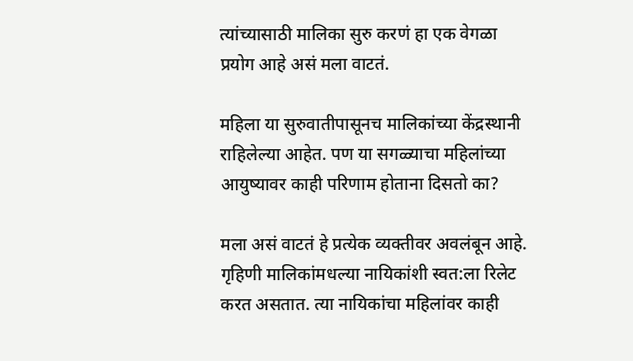त्यांच्यासाठी मालिका सुरु करणं हा एक वेगळा प्रयोग आहे असं मला वाटतं.

महिला या सुरुवातीपासूनच मालिकांच्या केंद्रस्थानी राहिलेल्या आहेत. पण या सगळ्याचा महिलांच्या आयुष्यावर काही परिणाम होताना दिसतो का?

मला असं वाटतं हे प्रत्येक व्यक्तीवर अवलंबून आहे. गृहिणी मालिकांमधल्या नायिकांशी स्वत:ला रिलेट करत असतात. त्या नायिकांचा महिलांवर काही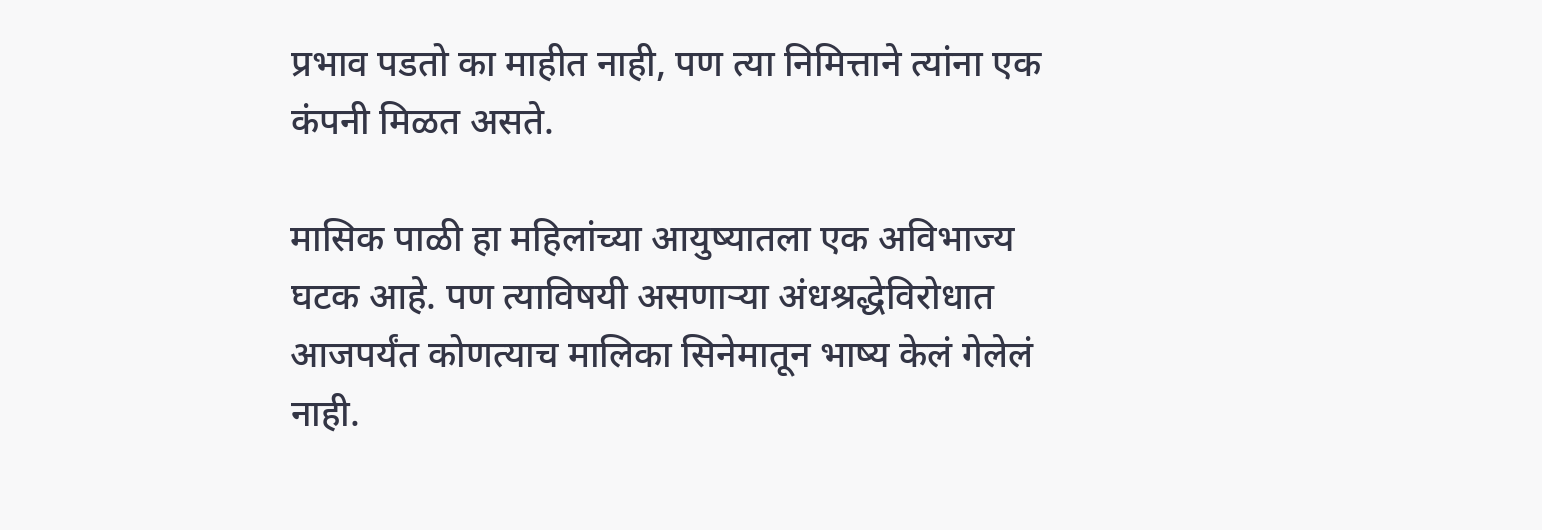प्रभाव पडतो का माहीत नाही, पण त्या निमित्ताने त्यांना एक कंपनी मिळत असते.

मासिक पाळी हा महिलांच्या आयुष्यातला एक अविभाज्य घटक आहे. पण त्याविषयी असणाऱ्या अंधश्रद्धेविरोधात आजपर्यंत कोणत्याच मालिका सिनेमातून भाष्य केलं गेलेलं नाही.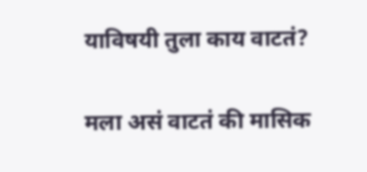याविषयी तुला काय वाटतं?

मला असं वाटतं की मासिक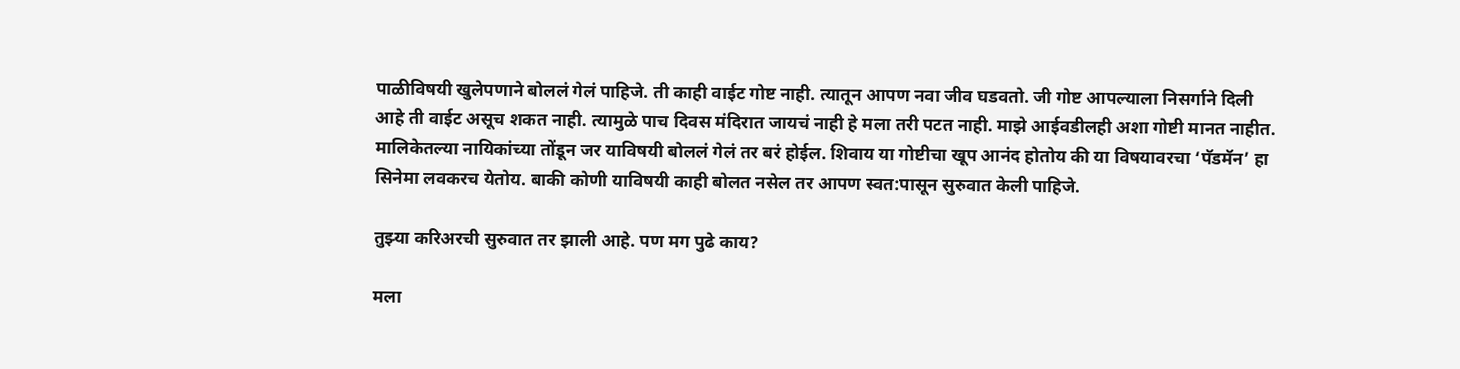पाळीविषयी खुलेपणाने बोललं गेलं पाहिजे. ती काही वाईट गोष्ट नाही. त्यातून आपण नवा जीव घडवतो. जी गोष्ट आपल्याला निसर्गाने दिली आहे ती वाईट असूच शकत नाही. त्यामुळे पाच दिवस मंदिरात जायचं नाही हे मला तरी पटत नाही. माझे आईवडीलही अशा गोष्टी मानत नाहीत. मालिकेतल्या नायिकांच्या तोंडून जर याविषयी बोललं गेलं तर बरं होईल. शिवाय या गोष्टीचा खूप आनंद होतोय की या विषयावरचा ‘पॅडमॅन’ हा सिनेमा लवकरच येतोय. बाकी कोणी याविषयी काही बोलत नसेल तर आपण स्वत:पासून सुरुवात केली पाहिजे.

तुझ्या करिअरची सुरुवात तर झाली आहे. पण मग पुढे काय?

मला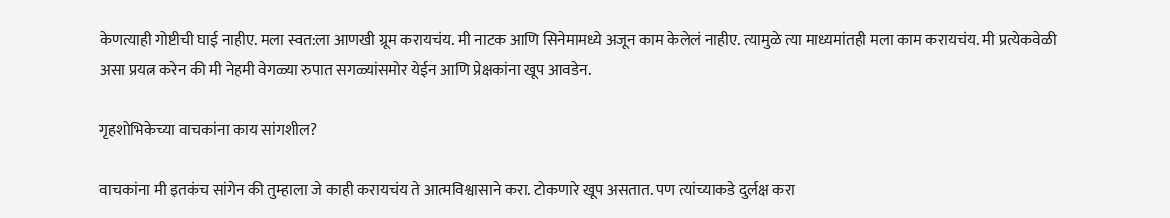केणत्याही गोष्टीची घाई नाहीए. मला स्वत:ला आणखी ग्रूम करायचंय. मी नाटक आणि सिनेमामध्ये अजून काम केलेलं नाहीए. त्यामुळे त्या माध्यमांतही मला काम करायचंय. मी प्रत्येकवेळी असा प्रयत्न करेन की मी नेहमी वेगळ्या रुपात सगळ्यांसमोर येईन आणि प्रेक्षकांना खूप आवडेन.

गृहशोभिकेच्या वाचकांना काय सांगशील?

वाचकांना मी इतकंच सांगेन की तुम्हाला जे काही करायचंय ते आत्मविश्वासाने करा. टोकणारे खूप असतात. पण त्यांच्याकडे दुर्लक्ष करा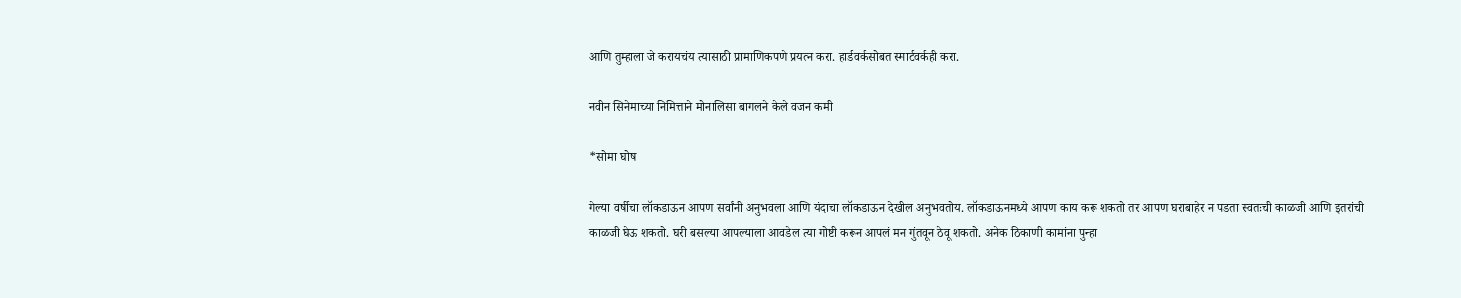आणि तुम्हाला जे करायचंय त्यासाठी प्रामाणिकपणे प्रयत्न करा. हार्डवर्कसोबत स्मार्टवर्कही करा.

नवीन सिनेमाच्या निमित्ताने मोनालिसा बागलने केले वजन कमी

*सोमा घोष

गेल्या वर्षीचा लॉकडाऊन आपण सर्वांनी अनुभवला आणि यंदाचा लॉकडाऊन देखील अनुभवतोय. लॉकडाऊनमध्ये आपण काय करू शकतो तर आपण घराबाहेर न पडता स्वतःची काळजी आणि इतरांची काळजी घेऊ शकतो. घरी बसल्या आपल्याला आवडेल त्या गोष्टी करून आपलं मन गुंतवून ठेवू शकतो. अनेक ठिकाणी कामांना पुन्हा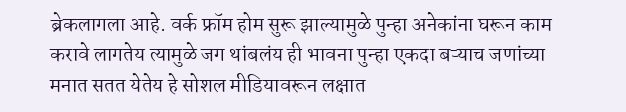ब्रेकलागला आहे. वर्क फ्रॉम होम सुरू झाल्यामुळे पुन्हा अनेकांना घरून काम करावे लागतेय त्यामुळे जग थांबलंय ही भावना पुन्हा एकदा बऱ्याच जणांच्या मनात सतत येतेय हे सोशल मीडियावरून लक्षात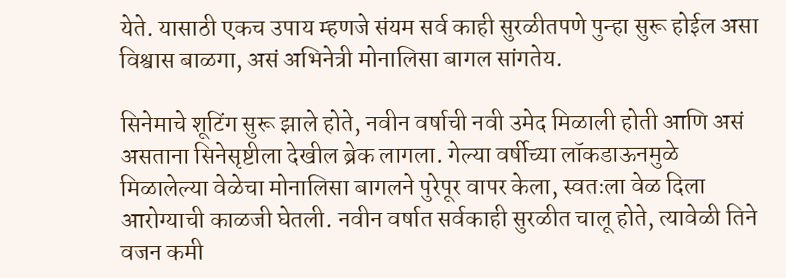येते. यासाठी एकच उपाय म्हणजे संयम सर्व काही सुरळीतपणे पुन्हा सुरू होईल असा विश्वास बाळगा, असं अभिनेत्री मोनालिसा बागल सांगतेय.

सिनेमाचे शूटिंग सुरू झाले होते, नवीन वर्षाची नवी उमेद मिळाली होती आणि असं असताना सिनेसृष्टीला देखील ब्रेक लागला. गेल्या वर्षीच्या लॉकडाऊनमुळे मिळालेल्या वेळेचा मोनालिसा बागलने पुरेपूर वापर केला, स्वतःला वेळ दिला आरोग्याची काळजी घेतली. नवीन वर्षात सर्वकाही सुरळीत चालू होते, त्यावेळी तिने वजन कमी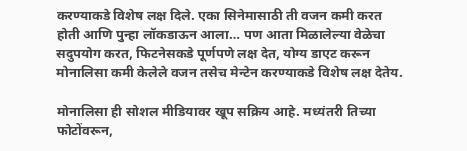करण्याकडे विशेष लक्ष दिले. एका सिनेमासाठी ती वजन कमी करत होती आणि पुन्हा लॉकडाऊन आला… पण आता मिळालेल्या वेळेचा सदुपयोग करत, फिटनेसकडे पूर्णपणे लक्ष देत, योग्य डाएट करून मोनालिसा कमी केलेले वजन तसेच मेन्टेन करण्याकडे विशेष लक्ष देतेय.

मोनालिसा ही सोशल मीडियावर खूप सक्रिय आहे. मध्यंतरी तिच्या फोटोंवरून,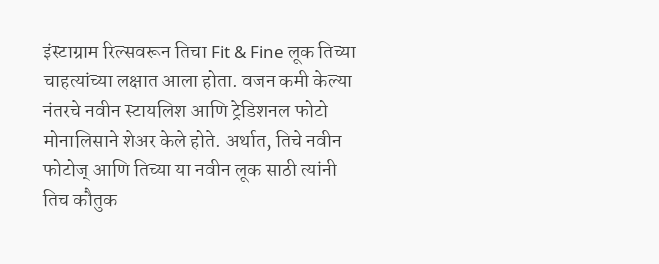इंस्टाग्राम रिल्सवरून तिचा Fit & Fine लूक तिच्या चाहत्यांच्या लक्षात आला होता. वजन कमी केल्या नंतरचे नवीन स्टायलिश आणि ट्रेडिशनल फोटो मोनालिसाने शेअर केले होते. अर्थात, तिचे नवीन फोटोज् आणि तिच्या या नवीन लूक साठी त्यांनी तिच कौतुक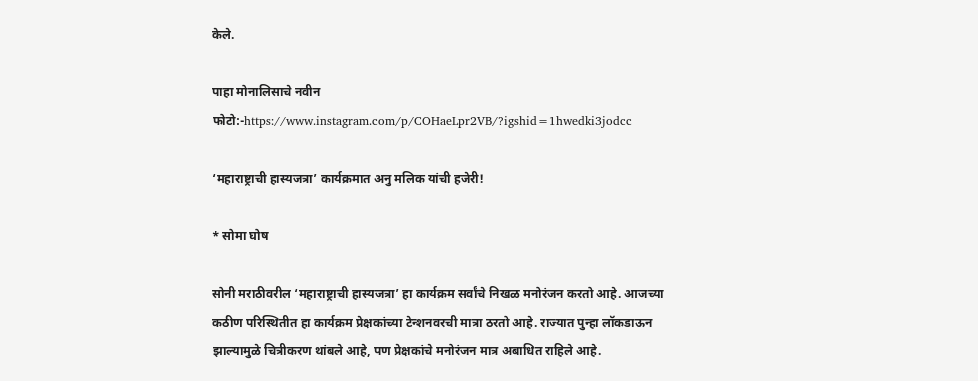केले.

पाहा मोनालिसाचे नवीन फोटो:-https://www.instagram.com/p/COHaeLpr2VB/?igshid=1hwedki3jodcc

‘महाराष्ट्राची हास्यजत्रा’ कार्यक्रमात अनु मलिक यांची हजेरी!

* सोमा घोष

सोनी मराठीवरील ‘महाराष्ट्राची हास्यजत्रा’ हा कार्यक्रम सर्वांचे निखळ मनोरंजन करतो आहे. आजच्या कठीण परिस्थितीत हा कार्यक्रम प्रेक्षकांच्या टेन्शनवरची मात्रा ठरतो आहे. राज्यात पुन्हा लॉकडाऊन झाल्यामुळे चित्रीकरण थांबले आहे, पण प्रेक्षकांचे मनोरंजन मात्र अबाधित राहिले आहे.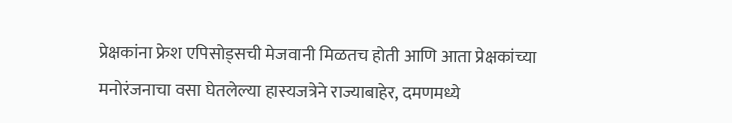प्रेक्षकांना फ्रेश एपिसोड्सची मेजवानी मिळतच होती आणि आता प्रेक्षकांच्या मनोरंजनाचा वसा घेतलेल्या हास्यजत्रेने राज्याबाहेर, दमणमध्ये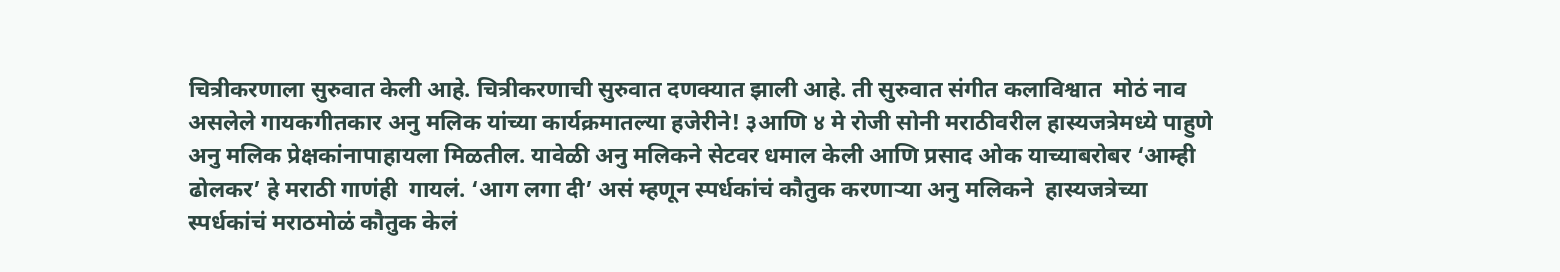चित्रीकरणाला सुरुवात केली आहे. चित्रीकरणाची सुरुवात दणक्यात झाली आहे. ती सुरुवात संगीत कलाविश्वात  मोठं नाव असलेले गायकगीतकार अनु मलिक यांच्या कार्यक्रमातल्या हजेरीने! ३आणि ४ मे रोजी सोनी मराठीवरील हास्यजत्रेमध्ये पाहुणे अनु मलिक प्रेक्षकांनापाहायला मिळतील. यावेळी अनु मलिकने सेटवर धमाल केली आणि प्रसाद ओक याच्याबरोबर ‘आम्ही ढोलकर’ हे मराठी गाणंही  गायलं. ‘आग लगा दी’ असं म्हणून स्पर्धकांचं कौतुक करणाऱ्या अनु मलिकने  हास्यजत्रेच्या स्पर्धकांचं मराठमोळं कौतुक केलं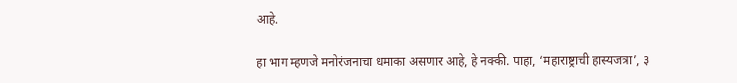आहे.

हा भाग म्हणजे मनोरंजनाचा धमाका असणार आहे, हे नक्की. पाहा, ‘महाराष्ट्राची हास्यजत्रा’, ३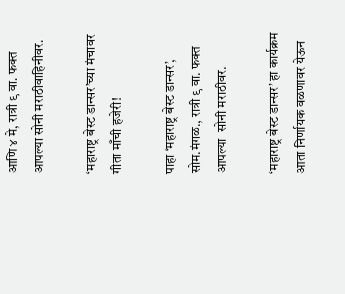आणि ४ मे, रात्री ९ वा. फक्त आपल्या सोनी मराठीवाहिनीवर.

‘महाराष्ट्र बेस्ट डान्सर’च्या मंचावर गीता माँची हजेरी!

पाहा ‘महाराष्ट्र बेस्ट डान्सर’, सोम.मंगळ., रात्री ९ वा. फक्त आपल्या  सोनी मराठीवर.

‘महाराष्ट्र बेस्ट डान्सर’ हा कार्यक्रम आता निर्णायक वळणावर येऊन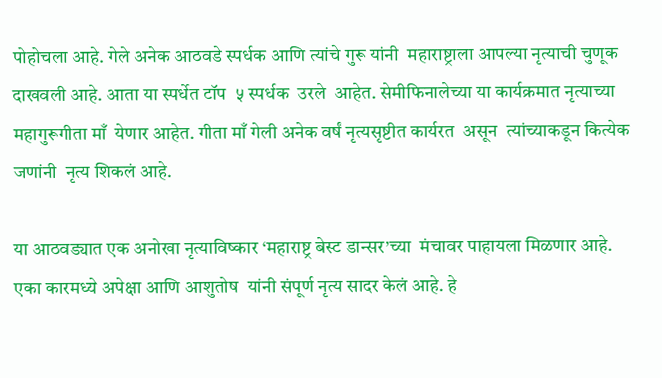पोहोचला आहे. गेले अनेक आठवडे स्पर्धक आणि त्यांचे गुरू यांनी  महाराष्ट्राला आपल्या नृत्याची चुणूक दाखवली आहे. आता या स्पर्धेत टॉप  ५ स्पर्धक  उरले  आहेत. सेमीफिनालेच्या या कार्यक्रमात नृत्याच्या महागुरूगीता माँ  येणार आहेत. गीता माँ गेली अनेक वर्षं नृत्यसृष्टीत कार्यरत  असून  त्यांच्याकडून कित्येक जणांनी  नृत्य शिकलं आहे.

या आठवड्यात एक अनोखा नृत्याविष्कार ‘महाराष्ट्र बेस्ट डान्सर’च्या  मंचावर पाहायला मिळणार आहे. एका कारमध्ये अपेक्षा आणि आशुतोष  यांनी संपूर्ण नृत्य सादर केलं आहे. हे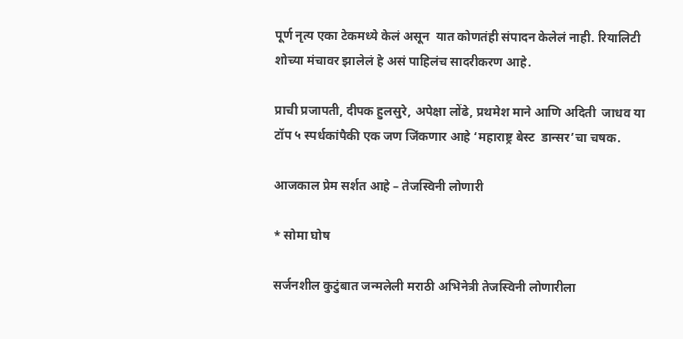पूर्ण नृत्य एका टेकमध्ये केलं असून  यात कोणतंही संपादन केलेलं नाही. रियालिटी शोच्या मंचावर झालेलं हे असं पाहिलंच सादरीकरण आहे.

प्राची प्रजापती, दीपक हुलसुरे, अपेक्षा लोंढे, प्रथमेश माने आणि अदिती  जाधव या टॉप ५ स्पर्धकांपैकी एक जण जिंकणार आहे ‘महाराष्ट्र बेस्ट  डान्सर’चा चषक.

आजकाल प्रेम सर्शत आहे – तेजस्विनी लोणारी

* सोमा घोष

सर्जनशील कुटुंबात जन्मलेली मराठी अभिनेत्री तेजस्विनी लोणारीला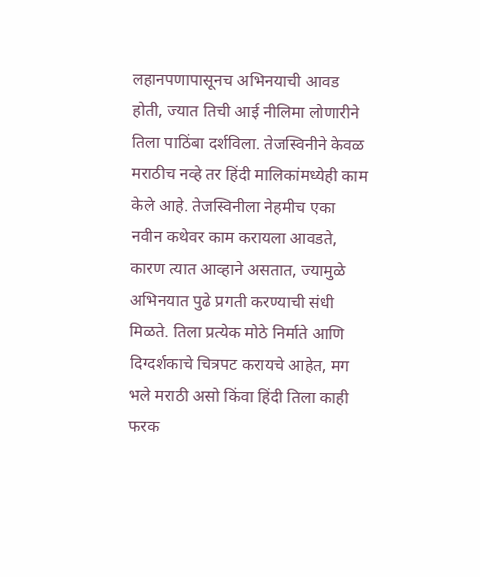लहानपणापासूनच अभिनयाची आवड होती, ज्यात तिची आई नीलिमा लोणारीने तिला पाठिंबा दर्शविला. तेजस्विनीने केवळ मराठीच नव्हे तर हिंदी मालिकांमध्येही काम केले आहे. तेजस्विनीला नेहमीच एका नवीन कथेवर काम करायला आवडते, कारण त्यात आव्हाने असतात, ज्यामुळे अभिनयात पुढे प्रगती करण्याची संधी मिळते. तिला प्रत्येक मोठे निर्माते आणि दिग्दर्शकाचे चित्रपट करायचे आहेत, मग भले मराठी असो किंवा हिंदी तिला काही फरक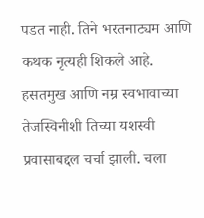पडत नाही. तिने भरतनाट्यम आणि कथक नृत्यही शिकले आहे. हसतमुख आणि नम्र स्वभावाच्या तेजस्विनीशी तिच्या यशस्वी प्रवासाबद्दल चर्चा झाली. चला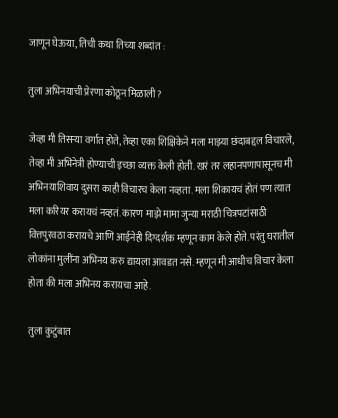जाणून घेऊया, तिची कथा तिच्या शब्दांत :

तुला अभिनयाची प्रेरणा कोठून मिळाली?

जेव्हा मी तिसऱ्या वर्गात होते, तेव्हा एका शिक्षिकेने मला माझ्या छंदाबद्दल विचारले, तेव्हा मी अभिनेत्री होण्याची इच्छा व्यक्त केली होती. खरं तर लहानपणापासूनच मी अभिनयाशिवाय दुसरा काही विचारच केला नव्हता. मला शिकायचं होतं पण त्यात मला करियर करायचं नव्हतं. कारण माझे मामा जुन्या मराठी चित्रपटांसाठी वित्तपुरवठा करायचे आणि आईनेही दिग्दर्शक म्हणून काम केले होते. परंतु घरातील लोकांना मुलींना अभिनय करु द्यायला आवडत नसे. म्हणून मी आधीच विचार केला होता की मला अभिनय करायचा आहे.

तुला कुटुंबात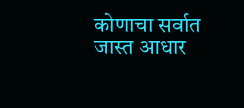कोणाचा सर्वात जास्त आधार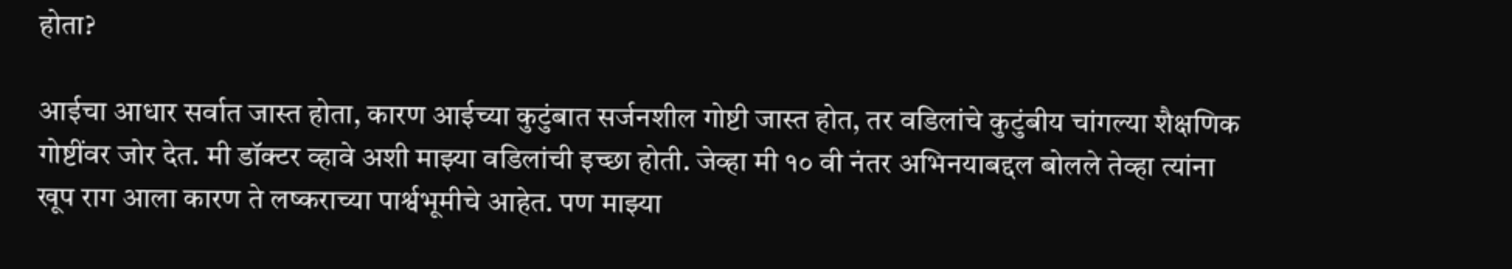होता?

आईचा आधार सर्वात जास्त होता, कारण आईच्या कुटुंबात सर्जनशील गोष्टी जास्त होत, तर वडिलांचे कुटुंबीय चांगल्या शैक्षणिक गोष्टींवर जोर देत. मी डॉक्टर व्हावे अशी माझ्या वडिलांची इच्छा होती. जेव्हा मी १० वी नंतर अभिनयाबद्दल बोलले तेव्हा त्यांना खूप राग आला कारण ते लष्कराच्या पार्श्वभूमीचे आहेत. पण माझ्या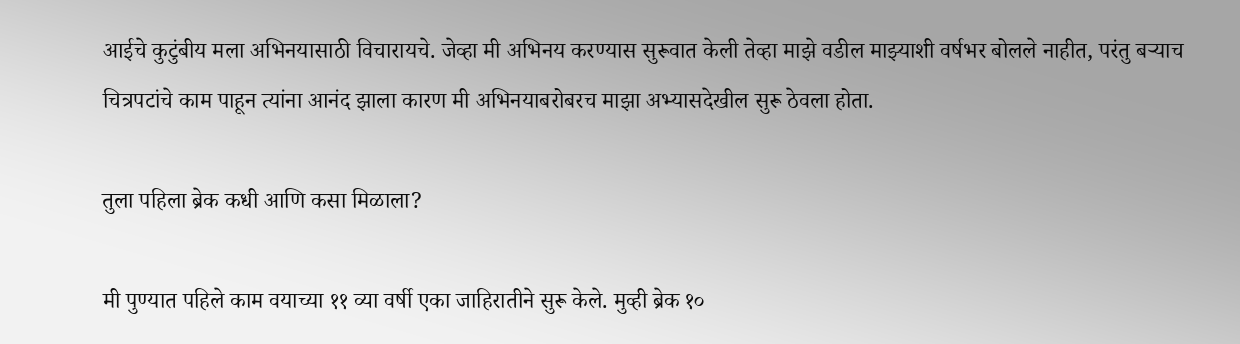आईचे कुटुंबीय मला अभिनयासाठी विचारायचे. जेव्हा मी अभिनय करण्यास सुरूवात केली तेव्हा माझे वडील माझ्याशी वर्षभर बोलले नाहीत, परंतु बऱ्याच चित्रपटांचे काम पाहून त्यांना आनंद झाला कारण मी अभिनयाबरोबरच माझा अभ्यासदेखील सुरू ठेवला होता.

तुला पहिला ब्रेक कधी आणि कसा मिळाला?

मी पुण्यात पहिले काम वयाच्या ११ व्या वर्षी एका जाहिरातीने सुरू केले. मुव्ही ब्रेक १०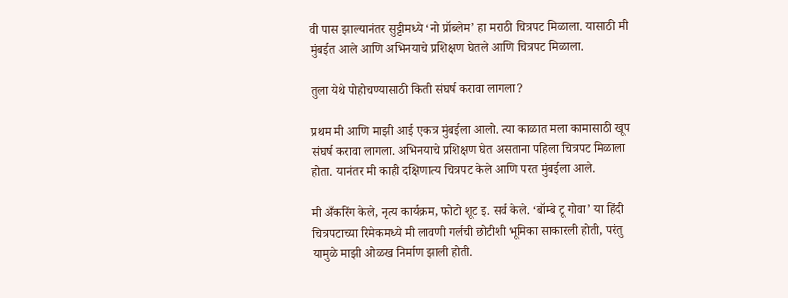वी पास झाल्यानंतर सुट्टीमध्ये ‘नो प्रॉब्लेम’ हा मराठी चित्रपट मिळाला. यासाठी मी मुंबईत आले आणि अभिनयाचे प्रशिक्षण घेतले आणि चित्रपट मिळाला.

तुला येथे पोहोचण्यासाठी किती संघर्ष करावा लागला?

प्रथम मी आणि माझी आई एकत्र मुंबईला आलो. त्या काळात मला कामासाठी खूप संघर्ष करावा लागला. अभिनयाचे प्रशिक्षण घेत असताना पहिला चित्रपट मिळाला होता. यानंतर मी काही दक्षिणात्य चित्रपट केले आणि परत मुंबईला आले.

मी अँकरिंग केले, नृत्य कार्यक्रम, फोटो शूट इ. सर्व केले. ‘बॉम्बे टू गोवा’ या हिंदी चित्रपटाच्या रिमेकमध्ये मी लावणी गर्लची छोटीशी भूमिका साकारली होती, परंतु यामुळे माझी ओळख निर्माण झाली होती.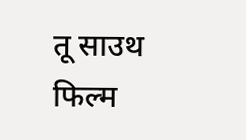तू साउथ फिल्म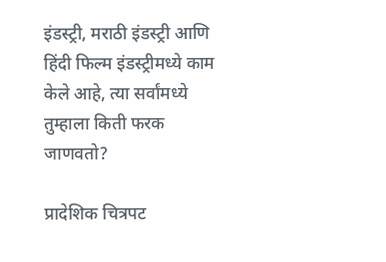इंडस्ट्री, मराठी इंडस्ट्री आणि हिंदी फिल्म इंडस्ट्रीमध्ये काम केले आहे, त्या सर्वांमध्ये तुम्हाला किती फरक जाणवतो?

प्रादेशिक चित्रपट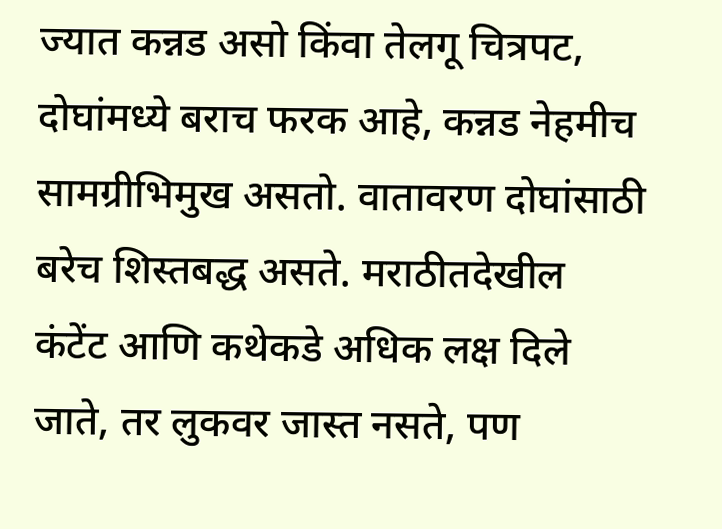ज्यात कन्नड असो किंवा तेलगू चित्रपट, दोघांमध्ये बराच फरक आहे, कन्नड नेहमीच सामग्रीभिमुख असतो. वातावरण दोघांसाठी बरेच शिस्तबद्ध असते. मराठीतदेखील कंटेंट आणि कथेकडे अधिक लक्ष दिले जाते, तर लुकवर जास्त नसते, पण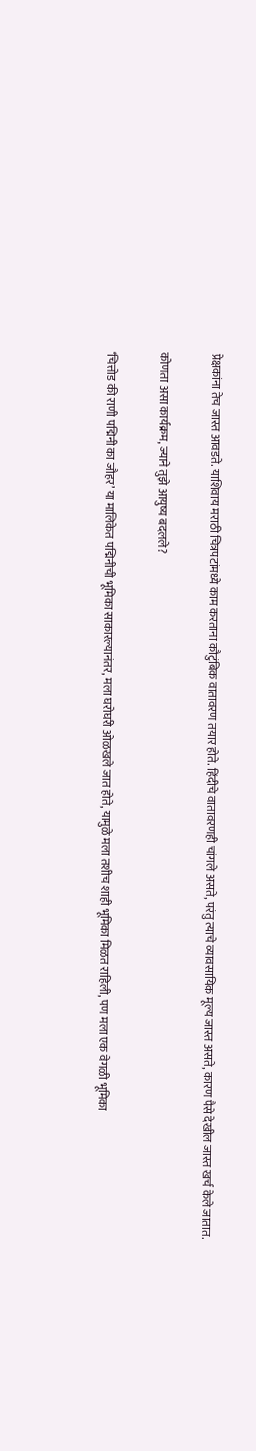प्रेक्षकांना तेच जास्त आवडते. याशिवाय मराठी चित्रपटांमध्ये काम करताना कौटुंबिक वातावरण तयार होते. हिंदीचे वातावरणही चांगले असते, परंतु त्याचे व्यावसायिक मूल्य जास्त असते, कारण पैसे देखील जास्त खर्च केले जातात.

कोणता असा कार्यक्रम, ज्याने तुझे आयुष्य बदलले?

‘चित्तोड की राणी पद्मिनी का जौहर’ या मालिकेत पद्मिनीची भूमिका साकारल्यानंतर, मला घरोघरी ओळखले जात होते, यामुळे मला तशीच शाही भूमिका मिळत राहिली, पण मला एक वेगळी भूमिका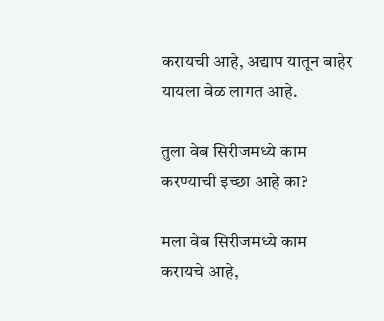करायची आहे, अद्याप यातून बाहेर यायला वेळ लागत आहे.

तुला वेब सिरीजमध्ये काम करण्याची इच्छा आहे का?

मला वेब सिरीजमध्ये काम करायचे आहे,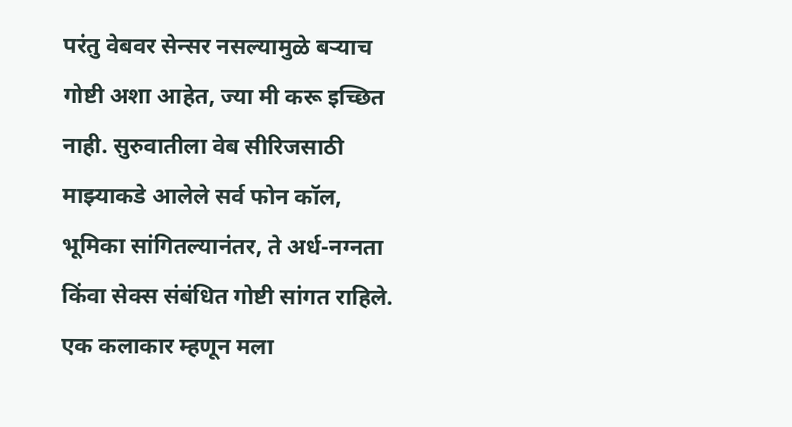परंतु वेबवर सेन्सर नसल्यामुळे बऱ्याच गोष्टी अशा आहेत, ज्या मी करू इच्छित नाही. सुरुवातीला वेब सीरिजसाठी माझ्याकडे आलेले सर्व फोन कॉल, भूमिका सांगितल्यानंतर, ते अर्ध-नग्नता किंवा सेक्स संबंधित गोष्टी सांगत राहिले. एक कलाकार म्हणून मला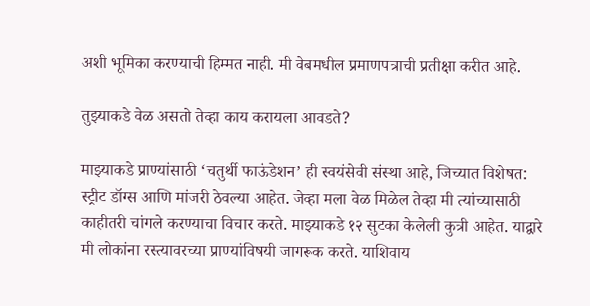अशी भूमिका करण्याची हिम्मत नाही. मी वेबमधील प्रमाणपत्राची प्रतीक्षा करीत आहे.

तुझ्याकडे वेळ असतो तेव्हा काय करायला आवडते?

माझ्याकडे प्राण्यांसाठी ‘चतुर्थी फाऊंडेशन’ ही स्वयंसेवी संस्था आहे, जिच्यात विशेषत: स्ट्रीट डॉग्स आणि मांजरी ठेवल्या आहेत. जेव्हा मला वेळ मिळेल तेव्हा मी त्यांच्यासाठी काहीतरी चांगले करण्याचा विचार करते. माझ्याकडे १२ सुटका केलेली कुत्री आहेत. याद्वारे मी लोकांना रस्त्यावरच्या प्राण्यांविषयी जागरूक करते. याशिवाय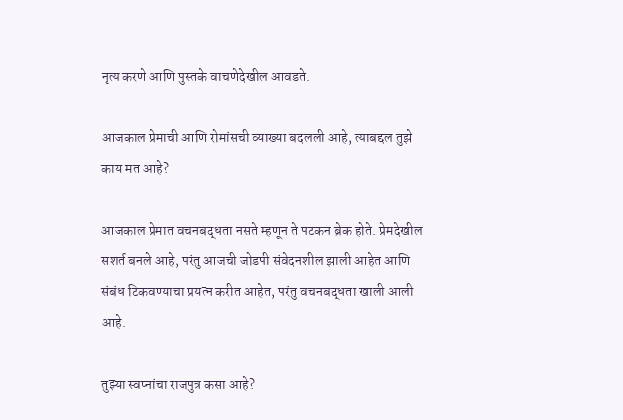नृत्य करणे आणि पुस्तके वाचणेदेखील आवडते.

आजकाल प्रेमाची आणि रोमांसची व्याख्या बदलली आहे, त्याबद्दल तुझे काय मत आहे?

आजकाल प्रेमात वचनबद्धता नसते म्हणून ते पटकन ब्रेक होते. प्रेमदेखील सशर्त बनले आहे, परंतु आजची जोडपी संवेदनशील झाली आहेत आणि संबंध टिकवण्याचा प्रयत्न करीत आहेत, परंतु वचनबद्धता खाली आली आहे.

तुझ्या स्वप्नांचा राजपुत्र कसा आहे?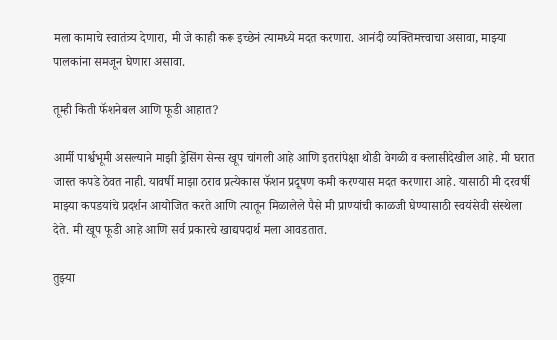मला कामाचे स्वातंत्र्य देणारा, मी जे काही करू इच्छेनं त्यामध्ये मदत करणारा. आनंदी व्यक्तिमत्त्वाचा असावा, माझ्या पालकांना समजून घेणारा असावा.

तूम्ही किती फॅशनेबल आणि फूडी आहात?

आर्मी पार्श्वभूमी असल्याने माझी ड्रेसिंग सेन्स खूप चांगली आहे आणि इतरांपेक्षा थोडी वेगळी व क्लासीदेखील आहे. मी घरात जास्त कपडे ठेवत नाही. यावर्षी माझा ठराव प्रत्येकास फॅशन प्रदूषण कमी करण्यास मदत करणारा आहे. यासाठी मी दरवर्षी माझ्या कपडयांचे प्रदर्शन आयोजित करते आणि त्यातून मिळालेले पैसे मी प्राण्यांची काळजी घेण्यासाठी स्वयंसेवी संस्थेला देते. मी खूप फूडी आहे आणि सर्व प्रकारचे खाद्यपदार्थ मला आवडतात.

तुझ्या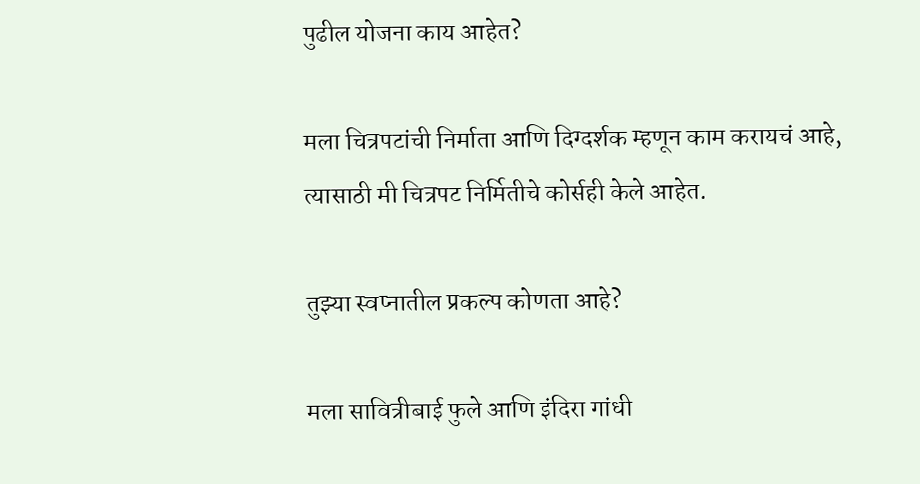पुढील योजना काय आहेत?

मला चित्रपटांची निर्माता आणि दिग्दर्शक म्हणून काम करायचं आहे, त्यासाठी मी चित्रपट निर्मितीचे कोर्सही केले आहेत.

तुझ्या स्वप्नातील प्रकल्प कोणता आहे?

मला सावित्रीबाई फुले आणि इंदिरा गांधी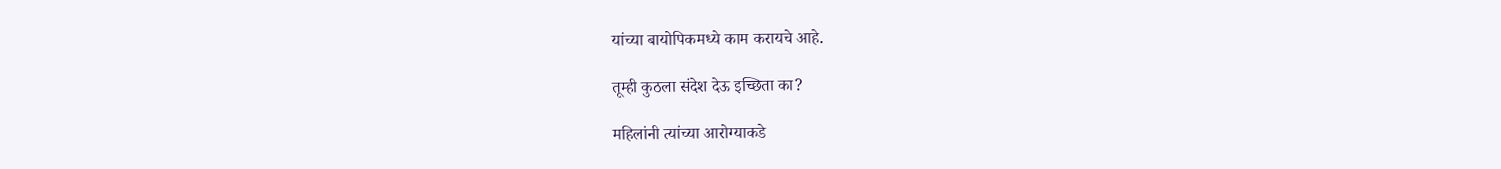यांच्या बायोपिकमध्ये काम करायचे आहे.

तूम्ही कुठला संदेश देऊ इच्छिता का?

महिलांनी त्यांच्या आरोग्याकडे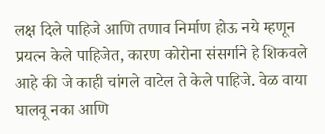लक्ष दिले पाहिजे आणि तणाव निर्माण होऊ नये म्हणून प्रयत्न केले पाहिजेत, कारण कोरोना संसर्गाने हे शिकवले आहे की जे काही चांगले वाटेल ते केले पाहिजे. वेळ वाया घालवू नका आणि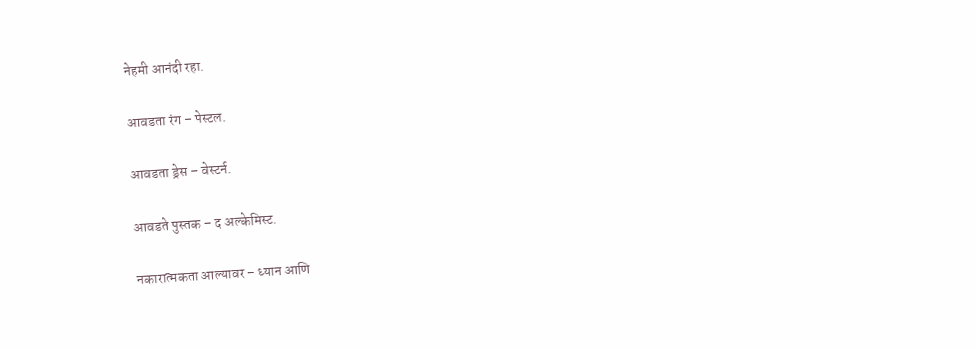नेहमी आनंदी रहा.

आवडता रंग – पेस्टल.

आवडता ड्रेस – वेस्टर्न.

आवडते पुस्तक – द अल्केमिस्ट.

नकारात्मकता आल्यावर – ध्यान आणि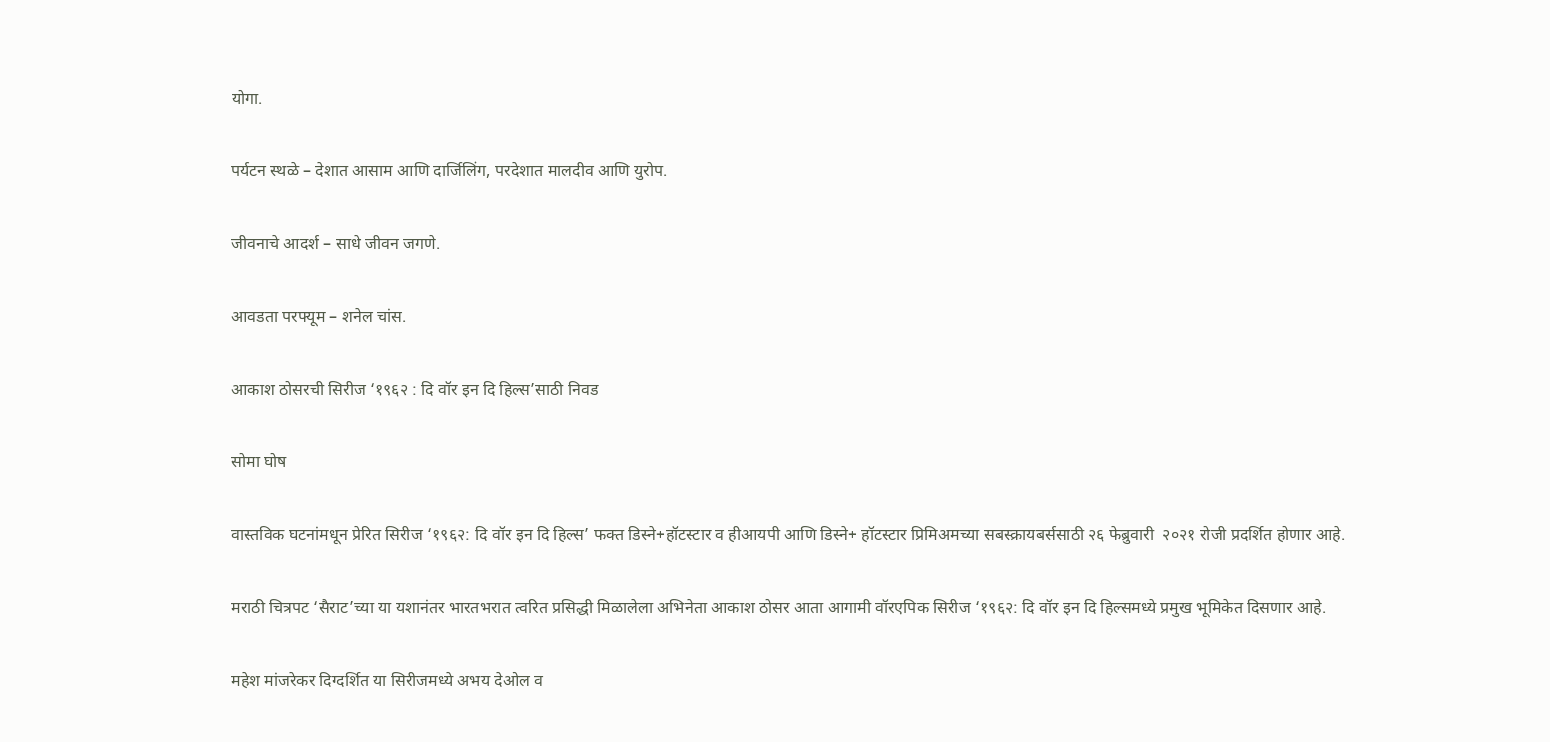योगा.

पर्यटन स्थळे – देशात आसाम आणि दार्जिलिंग, परदेशात मालदीव आणि युरोप.

जीवनाचे आदर्श – साधे जीवन जगणे.

आवडता परफ्यूम – शनेल चांस.

आकाश ठोसरची सिरीज ‘१९६२ : दि वॉर इन दि हिल्स’साठी निवड

सोमा घोष

वास्तविक घटनांमधून प्रेरित सिरीज ‘१९६२: दि वॉर इन दि हिल्स’ फक्त डिस्ने+हॉटस्टार व हीआयपी आणि डिस्ने+ हॉटस्टार प्रिमिअमच्या सबस्क्रायबर्ससाठी २६ फेब्रुवारी  २०२१ रोजी प्रदर्शित होणार आहे.

मराठी चित्रपट ‘सैराट’च्या या यशानंतर भारतभरात त्वरित प्रसिद्धी मिळालेला अभिनेता आकाश ठोसर आता आगामी वॉरएपिक सिरीज ‘१९६२: दि वॉर इन दि हिल्समध्ये प्रमुख भूमिकेत दिसणार आहे.

महेश मांजरेकर दिग्दर्शित या सिरीजमध्ये अभय देओल व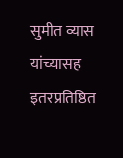सुमीत व्यास यांच्यासह इतरप्रतिष्ठित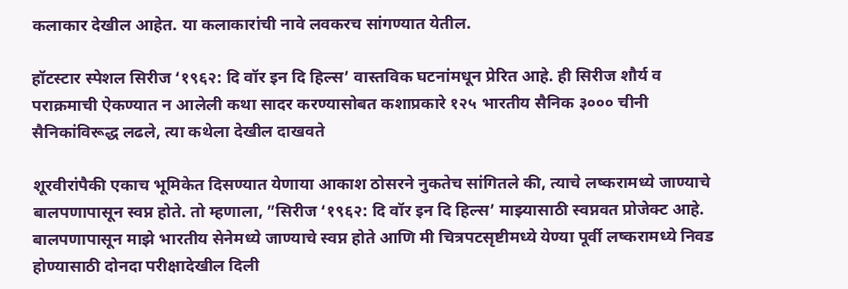कलाकार देखील आहेत. या कलाकारांची नावे लवकरच सांगण्यात येतील.

हॉटस्टार स्पेशल सिरीज ‘१९६२: दि वॉर इन दि हिल्स’ वास्तविक घटनांमधून प्रेरित आहे. ही सिरीज शौर्य व पराक्रमाची ऐकण्यात न आलेली कथा सादर करण्यासोबत कशाप्रकारे १२५ भारतीय सैनिक ३००० चीनी सैनिकांविरूद्ध लढले, त्या कथेला देखील दाखवते

शूरवीरांपैकी एकाच भूमिकेत दिसण्यात येणाया आकाश ठोसरने नुकतेच सांगितले की, त्याचे लष्करामध्ये जाण्याचे बालपणापासून स्वप्न होते. तो म्हणाला, ”सिरीज ‘१९६२: दि वॉर इन दि हिल्स’ माझ्यासाठी स्वप्नवत प्रोजेक्ट आहे. बालपणापासून माझे भारतीय सेनेमध्ये जाण्याचे स्वप्न होते आणि मी चित्रपटसृष्टीमध्ये येण्या पूर्वी लष्करामध्ये निवड होण्यासाठी दोनदा परीक्षादेखील दिली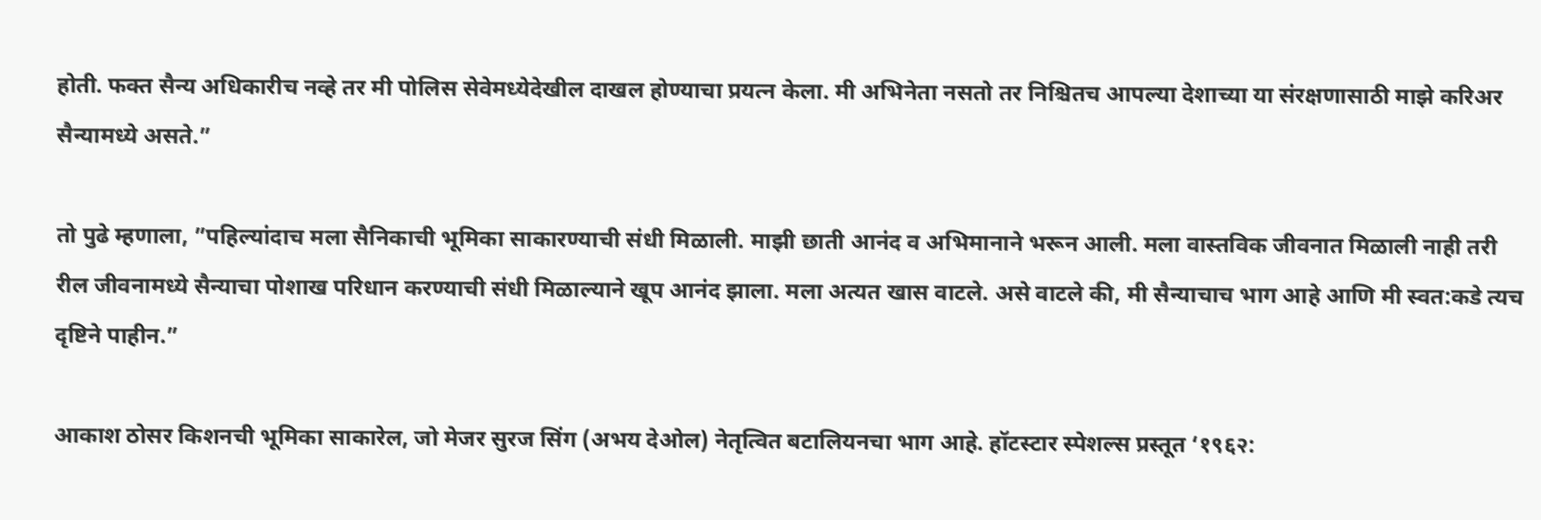होती. फक्त सैन्य अधिकारीच नव्हे तर मी पोलिस सेवेमध्येदेखील दाखल होण्याचा प्रयत्न केला. मी अभिनेता नसतो तर निश्चितच आपल्या देशाच्या या संरक्षणासाठी माझे करिअर सैन्यामध्ये असते.”

तो पुढे म्‍हणाला, ”पहिल्यांदाच मला सैनिकाची भूमिका साकारण्याची संधी मिळाली. माझी छाती आनंद व अभिमानाने भरून आली. मला वास्तविक जीवनात मिळाली नाही तरी रील जीवनामध्ये सैन्याचा पोशाख परिधान करण्याची संधी मिळाल्याने खूप आनंद झाला. मला अत्यत खास वाटले. असे वाटले की, मी सैन्याचाच भाग आहे आणि मी स्वत:कडे त्यच दृष्टिने पाहीन.”

आकाश ठोसर किशनची भूमिका साकारेल, जो मेजर सुरज सिंग (अभय देओल) नेतृत्वित बटालियनचा भाग आहे. हॉटस्टार स्पेशल्स प्रस्तूत ‘१९६२: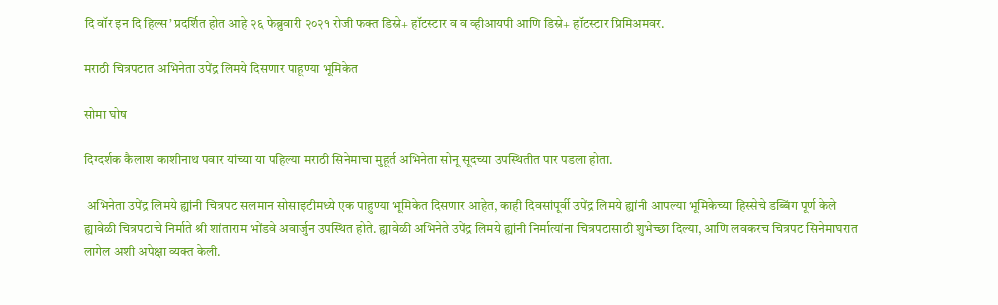दि वॉर इन दि हिल्स’ प्रदर्शित होत आहे २६ फेब्रुवारी २०२१ रोजी फक्त डिस्ने+ हॉटस्टार व व व्हीआयपी आणि डिस्ने+ हॉटस्टार प्रिमिअमवर.

मराठी चित्रपटात अभिनेता उपेंद्र लिमये दिसणार पाहूण्या भूमिकेत

सोमा घोष

दिग्दर्शक कैलाश काशीनाथ पवार यांच्या या पहिल्या मराठी सिनेमाचा मुहूर्त अभिनेता सोनू सूदच्या उपस्थितीत पार पडला होता.

 अभिनेता उपेंद्र लिमये ह्यांनी चित्रपट सलमान सोसाइटीमध्ये एक पाहुण्या भूमिकेत दिसणार आहेत, काही दिवसांपूर्वी उपेंद्र लिमये ह्यांनी आपल्या भूमिकेच्या हिस्सेचे डब्बिंग पूर्ण केले ह्यावेळी चित्रपटाचे निर्माते श्री शांताराम भोंडवे अवार्जुन उपस्थित होते. ह्यावेळी अभिनेते उपेंद्र लिमये ह्यांनी निर्मात्यांना चित्रपटासाठी शुभेच्छा दिल्या, आणि लवकरच चित्रपट सिनेमाघरात लागेल अशी अपेक्षा व्यक्त केली.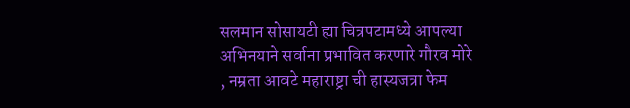सलमान सोसायटी ह्या चित्रपटामध्ये आपल्या अभिनयाने सर्वाना प्रभावित करणारे गौरव मोरे , नम्रता आवटे महाराष्ट्रा ची हास्यजत्रा फेम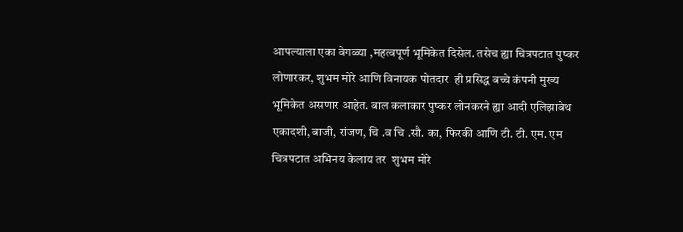आपल्याला एका वेगळ्या ,महत्वपूर्ण भूमिकेत दिसेल. तसेच ह्या चित्रपटात पुष्कर लोणारकर, शुभम मोरे आणि विनायक पोतदार  ही प्रसिद्ध बच्चे कंपनी मुख्य भूमिकेत असणार आहेत. बाल कलाकार पुष्कर लोनकरने ह्या आदी एलिझाबेथ एकादशी, बाजी, रांजण, चि .व चि .सौ. का, फिरकी आणि टी. टी. एम. एम चित्रपटात अभिनय केलाय तर  शुभम मोरे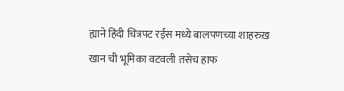ह्याने हिंदी चित्रपट रईस मध्ये बालपणच्या शाहरुख़ खान ची भूमिका वटवली तसेच हाफ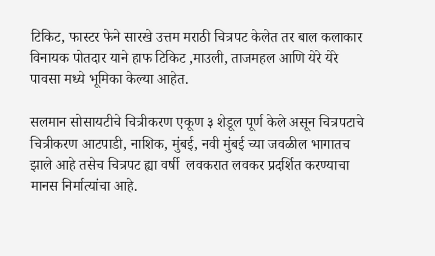टिकिट, फास्टर फेने सारखे उत्तम मराठी चित्रपट केलेत तर बाल कलाकार विनायक पोतदार याने हाफ टिकिट ,माउली, ताजमहल आणि येरे येरे पावसा मध्ये भूमिका केल्या आहेत.

सलमान सोसायटीचे चित्रीकरण एकूण ३ शेडूल पूर्ण केले असून चित्रपटाचे चित्रीकरण आटपाडी, नाशिक, मुंबई, नवी मुंबई च्या जवळील भागातच झाले आहे तसेच चित्रपट ह्या वर्षी  लवकरात लवकर प्रदर्शित करण्याचा मानस निर्मात्यांचा आहे.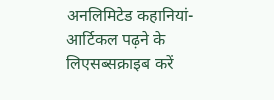अनलिमिटेड कहानियां-आर्टिकल पढ़ने के लिएसब्सक्राइब करें